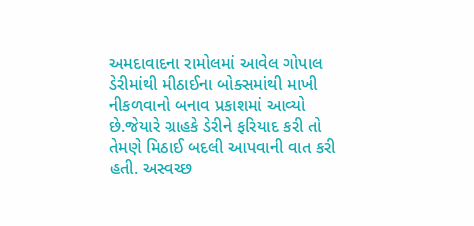અમદાવાદના રામોલમાં આવેલ ગોપાલ ડેરીમાંથી મીઠાઈના બોક્સમાંથી માખી નીકળવાનો બનાવ પ્રકાશમાં આવ્યો છે.જેયારે ગ્રાહકે ડેરીને ફરિયાદ કરી તો તેમણે મિઠાઈ બદલી આપવાની વાત કરી હતી. અસ્વચ્છ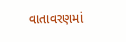વાતાવરણમાં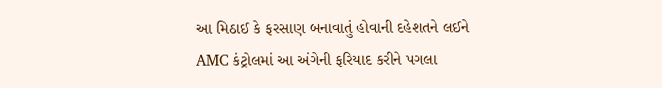આ મિઠાઈ કે ફરસાણ બનાવાતું હોવાની દહેશતને લઈને AMC કંટ્રોલમાં આ અંગેની ફરિયાદ કરીને પગલા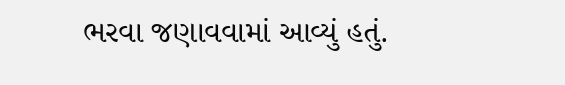ભરવા જણાવવામાં આવ્યું હતું.